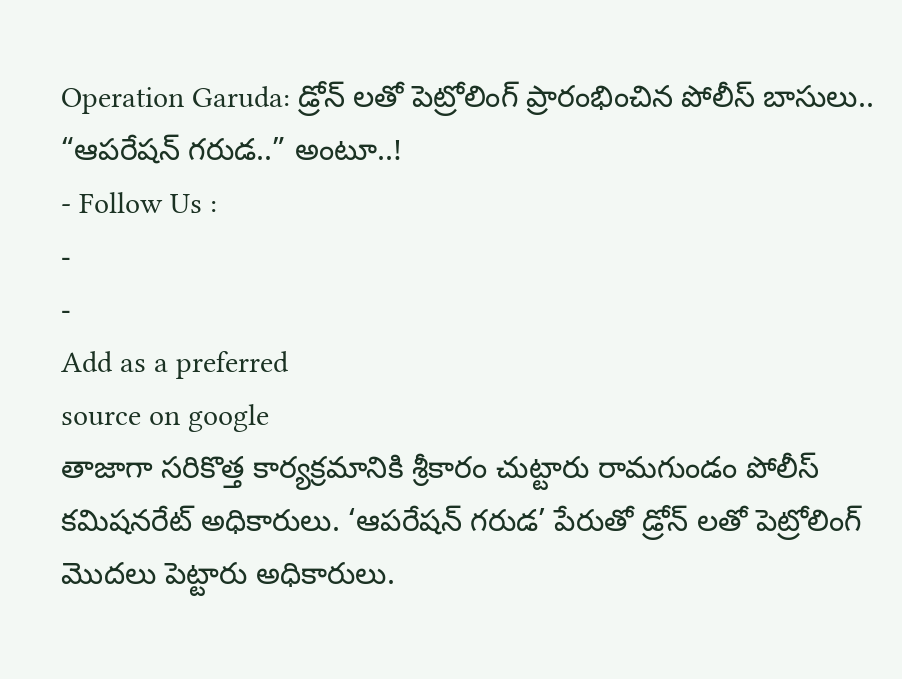Operation Garuda: డ్రోన్ లతో పెట్రోలింగ్ ప్రారంభించిన పోలీస్ బాసులు.. “ఆపరేషన్ గరుడ..” అంటూ..!
- Follow Us :
-
-
Add as a preferred
source on google
తాజాగా సరికొత్త కార్యక్రమానికి శ్రీకారం చుట్టారు రామగుండం పోలీస్ కమిషనరేట్ అధికారులు. ‘ఆపరేషన్ గరుడ’ పేరుతో డ్రోన్ లతో పెట్రోలింగ్ మొదలు పెట్టారు అధికారులు.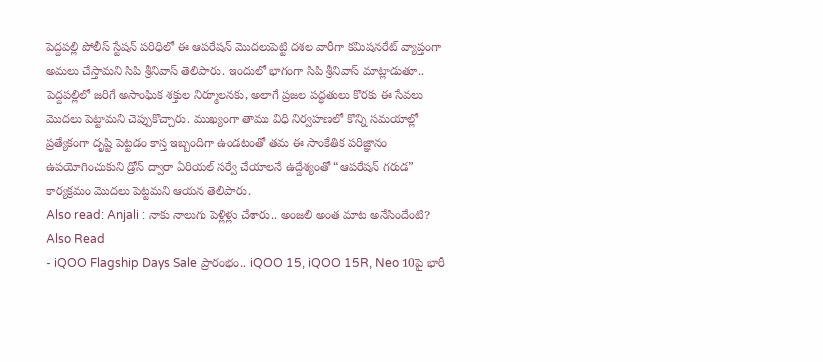పెద్దపల్లి పోలీస్ స్టేషన్ పరిధిలో ఈ ఆపరేషన్ మొదలుపెట్టి దశల వారీగా కమిషనరేట్ వ్యాప్తంగా అమలు చేస్తామని సిపి శ్రీనివాస్ తెలిపారు. ఇందులో భాగంగా సిపి శ్రీనివాస్ మాట్లాడుతూ.. పెద్దపల్లిలో జరిగే అసాంఘిక శక్తుల నిర్మూలనకు, అలాగే ప్రజల పద్ధతులు కొరకు ఈ సేవలు మొదలు పెట్టామని చెప్పుకొచ్చారు. ముఖ్యంగా తాము విధి నిర్వహణలో కొన్ని సమయాల్లో ప్రత్యేకంగా దృష్టి పెట్టడం కాస్త ఇబ్బందిగా ఉండటంతో తమ ఈ సాంకేతిక పరిజ్ఞానం ఉపయోగించుకుని డ్రోన్ ద్వారా ఏరియల్ సర్వే చేయాలనే ఉద్దేశ్యంతో “ఆపరేషన్ గరుడ” కార్యక్రమం మొదలు పెట్టమని ఆయన తెలిపారు.
Also read: Anjali : నాకు నాలుగు పెళ్లిళ్లు చేశారు.. అంజలి అంత మాట అనేసిందేంటి?
Also Read
- iQOO Flagship Days Sale ప్రారంభం.. iQOO 15, iQOO 15R, Neo 10పై భారీ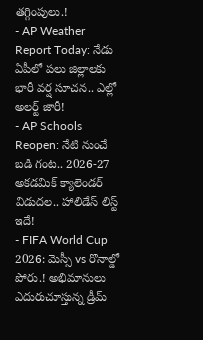తగ్గింపులు.!
- AP Weather Report Today: నేడు ఏపీలో పలు జిల్లాలకు భారీ వర్ష సూచన.. ఎల్లో అలర్ట్ జారీ!
- AP Schools Reopen: నేటి నుంచే బడి గంట.. 2026-27 అకడమిక్ క్యాలెండర్ విడుదల.. హాలిడేస్ లిస్ట్ ఇదే!
- FIFA World Cup 2026: మెస్సీ vs రొనాల్డో పోరు.! అభిమానులు ఎదురుచూస్తున్న డ్రీమ్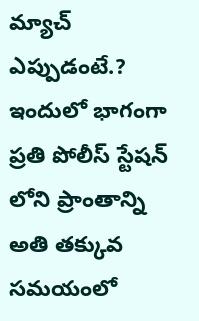మ్యాచ్ ఎప్పుడంటే.?
ఇందులో భాగంగా ప్రతి పోలీస్ స్టేషన్ లోని ప్రాంతాన్ని అతి తక్కువ సమయంలో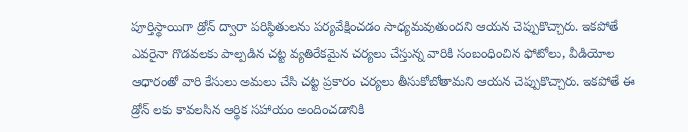పూర్తిస్థాయిగా డ్రోన్ ద్వారా పరిస్థితులను పర్యవేక్షించడం సాధ్యమవుతుందని ఆయన చెప్పుకొచ్చారు. ఇకపోతే ఎవరైనా గొడవలకు పాల్పడిన చట్ట వ్యతిరేకమైన చర్యలు చేస్తున్న వారికి సంబంధించిన ఫోటోలు, వీడియోల ఆధారంతో వారి కేసులు అమలు చేసి చట్ట ప్రకారం చర్యలు తీసుకోబోతామని ఆయన చెప్పుకొచ్చారు. ఇకపోతే ఈ డ్రోన్ లకు కావలసిన ఆర్థిక సహాయం అందించడానికి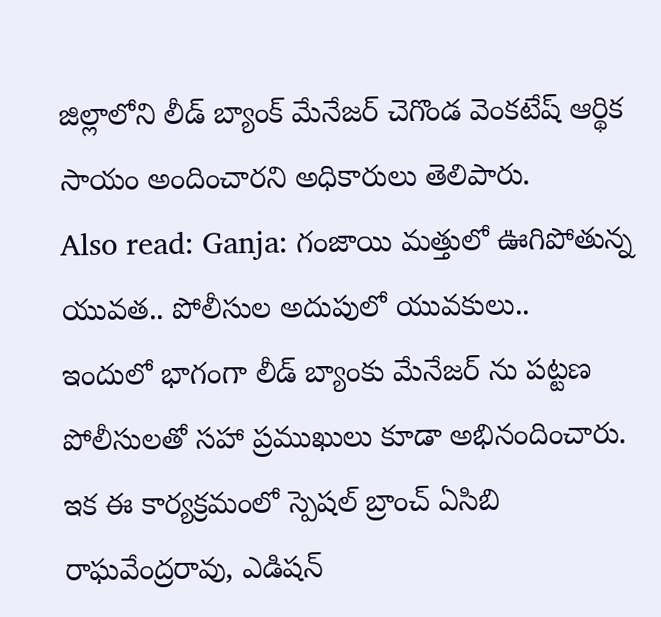జిల్లాలోని లీడ్ బ్యాంక్ మేనేజర్ చెగొండ వెంకటేష్ ఆర్థిక సాయం అందించారని అధికారులు తెలిపారు.
Also read: Ganja: గంజాయి మత్తులో ఊగిపోతున్న యువత.. పోలీసుల అదుపులో యువకులు..
ఇందులో భాగంగా లీడ్ బ్యాంకు మేనేజర్ ను పట్టణ పోలీసులతో సహా ప్రముఖులు కూడా అభినందించారు. ఇక ఈ కార్యక్రమంలో స్పెషల్ బ్రాంచ్ ఏసిబి రాఘవేంద్రరావు, ఎడిషన్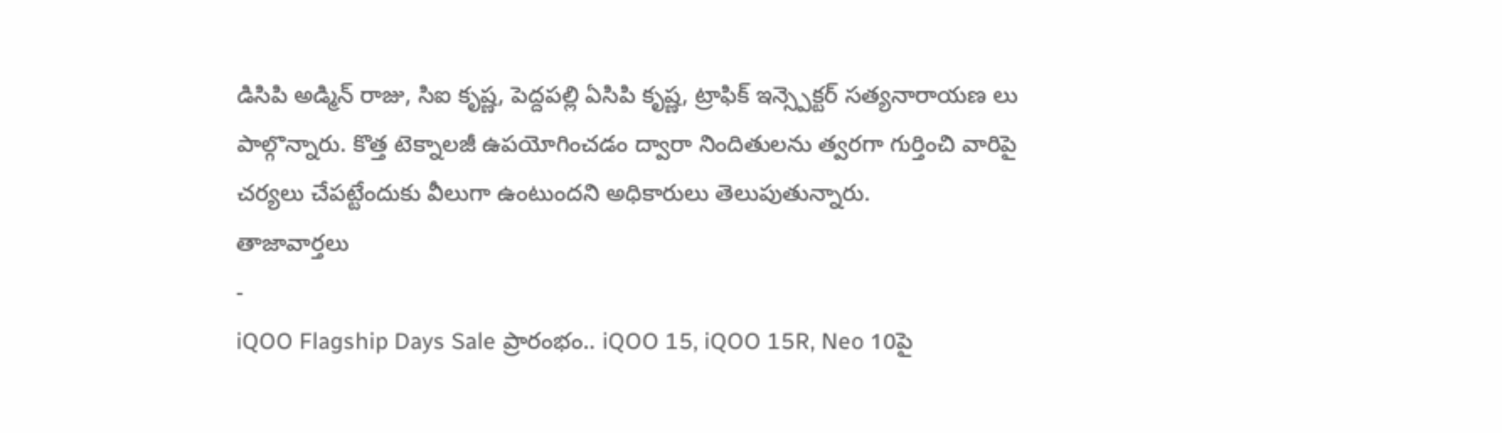డిసిపి అడ్మిన్ రాజు, సిఐ కృష్ణ, పెద్దపల్లి ఏసిపి కృష్ణ, ట్రాఫిక్ ఇన్స్పెక్టర్ సత్యనారాయణ లు పాల్గొన్నారు. కొత్త టెక్నాలజీ ఉపయోగించడం ద్వారా నిందితులను త్వరగా గుర్తించి వారిపై చర్యలు చేపట్టేందుకు వీలుగా ఉంటుందని అధికారులు తెలుపుతున్నారు.
తాజావార్తలు
-
iQOO Flagship Days Sale ప్రారంభం.. iQOO 15, iQOO 15R, Neo 10పై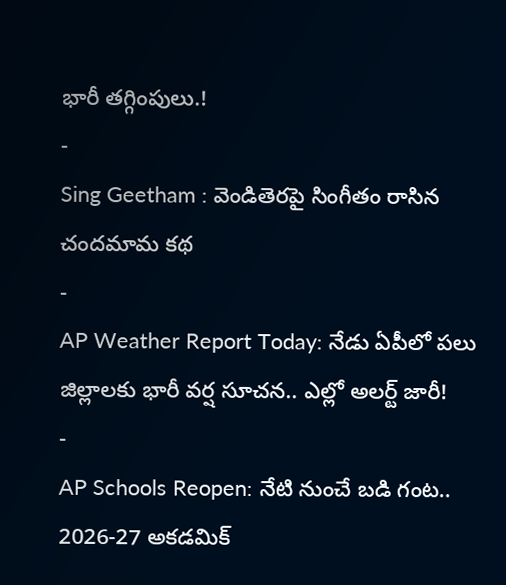భారీ తగ్గింపులు.!
-
Sing Geetham : వెండితెరపై సింగీతం రాసిన చందమామ కథ
-
AP Weather Report Today: నేడు ఏపీలో పలు జిల్లాలకు భారీ వర్ష సూచన.. ఎల్లో అలర్ట్ జారీ!
-
AP Schools Reopen: నేటి నుంచే బడి గంట.. 2026-27 అకడమిక్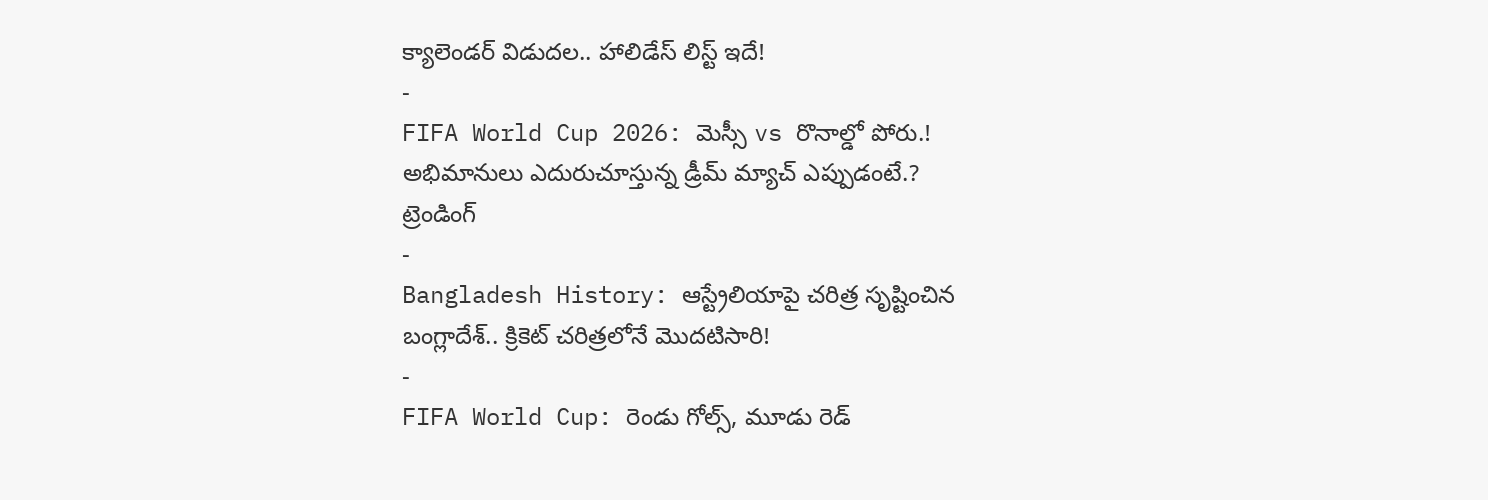క్యాలెండర్ విడుదల.. హాలిడేస్ లిస్ట్ ఇదే!
-
FIFA World Cup 2026: మెస్సీ vs రొనాల్డో పోరు.! అభిమానులు ఎదురుచూస్తున్న డ్రీమ్ మ్యాచ్ ఎప్పుడంటే.?
ట్రెండింగ్
-
Bangladesh History: ఆస్ట్రేలియాపై చరిత్ర సృష్టించిన బంగ్లాదేశ్.. క్రికెట్ చరిత్రలోనే మొదటిసారి!
-
FIFA World Cup: రెండు గోల్స్, మూడు రెడ్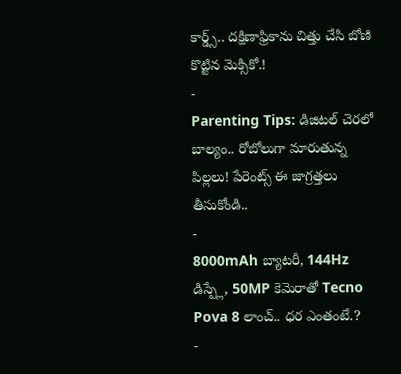కార్డ్స్.. దక్షిణాఫ్రికాను చిత్తు చేసి బోణి కొట్టిన మెక్సికో.!
-
Parenting Tips: డిజిటల్ చెరలో బాల్యం.. రోబోలుగా మారుతున్న పిల్లలు! పేరెంట్స్ ఈ జాగ్రత్తలు తీసుకోండి..
-
8000mAh బ్యాటరీ, 144Hz డిస్ప్లే, 50MP కెమెరాతో Tecno Pova 8 లాంచ్.. ధర ఎంతంటే.?
-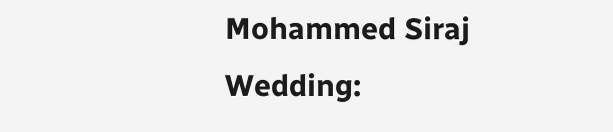Mohammed Siraj Wedding: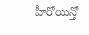హీరోయిన్తో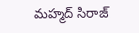మహ్మద్ సిరాజ్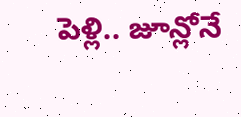పెళ్లి.. జూన్లోనే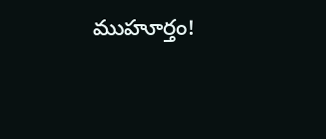ముహూర్తం!